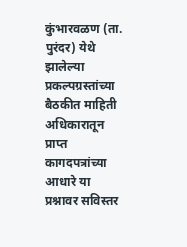कुंभारवळण (ता. पुरंदर) येथे झालेल्या प्रकल्पग्रस्तांच्या बैठकीत माहिती अधिकारातून प्राप्त कागदपत्रांच्या आधारे या प्रश्नावर सविस्तर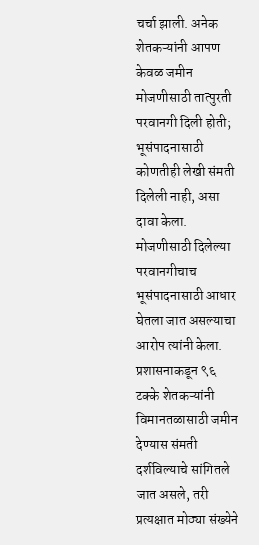चर्चा झाली. अनेक शेतकऱ्यांनी आपण केवळ जमीन मोजणीसाठी तात्पुरती परवानगी दिली होती; भूसंपादनासाठी कोणतीही लेखी संमती दिलेली नाही, असा दावा केला. मोजणीसाठी दिलेल्या परवानगीचाच भूसंपादनासाठी आधार घेतला जात असल्याचा आरोप त्यांनी केला.
प्रशासनाकडून ९६ टक्के शेतकऱ्यांनी विमानतळासाठी जमीन देण्यास संमती दर्शविल्याचे सांगितले जात असले, तरी प्रत्यक्षात मोठ्या संख्येने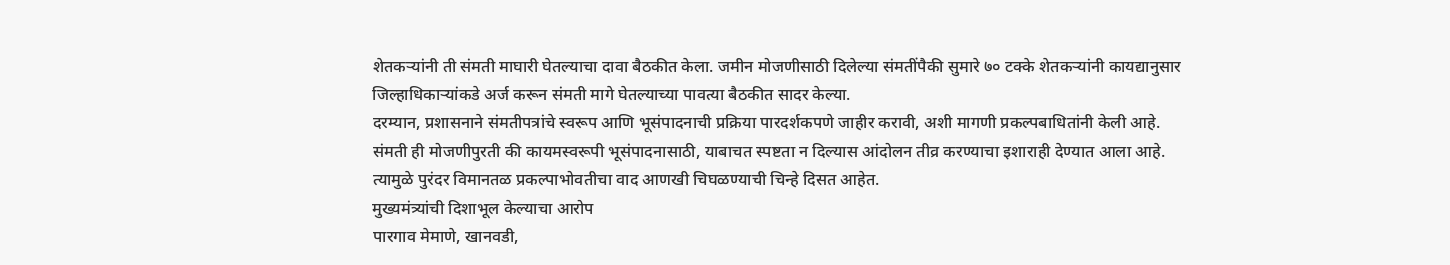शेतकऱ्यांनी ती संमती माघारी घेतल्याचा दावा बैठकीत केला. जमीन मोजणीसाठी दिलेल्या संमतींपैकी सुमारे ७० टक्के शेतकऱ्यांनी कायद्यानुसार जिल्हाधिकाऱ्यांकडे अर्ज करून संमती मागे घेतल्याच्या पावत्या बैठकीत सादर केल्या.
दरम्यान, प्रशासनाने संमतीपत्रांचे स्वरूप आणि भूसंपादनाची प्रक्रिया पारदर्शकपणे जाहीर करावी, अशी मागणी प्रकल्पबाधितांनी केली आहे. संमती ही मोजणीपुरती की कायमस्वरूपी भूसंपादनासाठी, याबाचत स्पष्टता न दिल्यास आंदोलन तीव्र करण्याचा इशाराही देण्यात आला आहे. त्यामुळे पुरंदर विमानतळ प्रकल्पाभोवतीचा वाद आणखी चिघळण्याची चिन्हे दिसत आहेत.
मुख्यमंत्र्यांची दिशाभूल केल्याचा आरोप
पारगाव मेमाणे, खानवडी,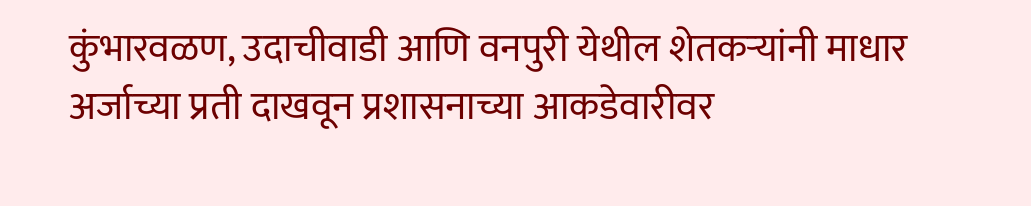कुंभारवळण, उदाचीवाडी आणि वनपुरी येथील शेतकऱ्यांनी माधार अर्जाच्या प्रती दाखवून प्रशासनाच्या आकडेवारीवर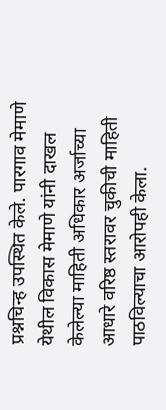प्रश्नचिन्ह उपस्थित केले. पारगाव मेमाणे येथील विकास मेमाणे यांनी दाखल केलेल्या माहिती अधिकार अर्जाच्या आधारे वरिष्ठ स्तरावर चुकीची माहिती पाठविल्याचा आरोपही केला.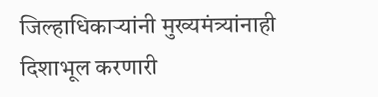जिल्हाधिकाऱ्यांनी मुख्यमंत्र्यांनाही दिशाभूल करणारी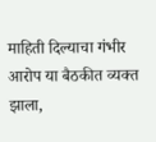माहिती दिल्याचा गंभीर आरोप या बैठकीत व्यक्त झाला,